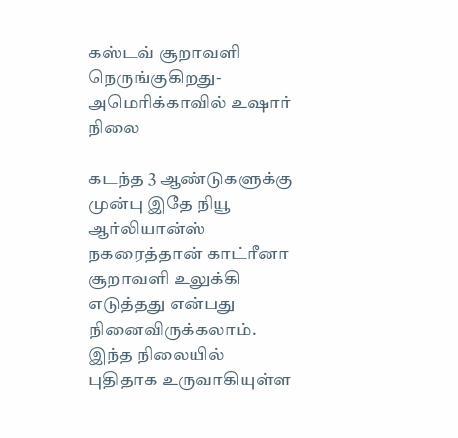கஸ்டவ் சூறாவளி நெருங்குகிறது-அமெரிக்காவில் உஷார் நிலை

கடந்த 3 ஆண்டுகளுக்கு முன்பு இதே நியூ ஆர்லியான்ஸ் நகரைத்தான் காட்ரீனா சூறாவளி உலுக்கி எடுத்தது என்பது நினைவிருக்கலாம். இந்த நிலையில் புதிதாக உருவாகியுள்ள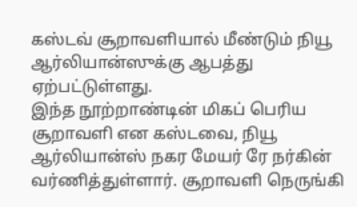கஸ்டவ் சூறாவளியால் மீண்டும் நியூ ஆர்லியான்ஸுக்கு ஆபத்து ஏற்பட்டுள்ளது.
இந்த நூற்றாண்டின் மிகப் பெரிய சூறாவளி என கஸ்டவை, நியூ ஆர்லியான்ஸ் நகர மேயர் ரே நர்கின் வர்ணித்துள்ளார். சூறாவளி நெருங்கி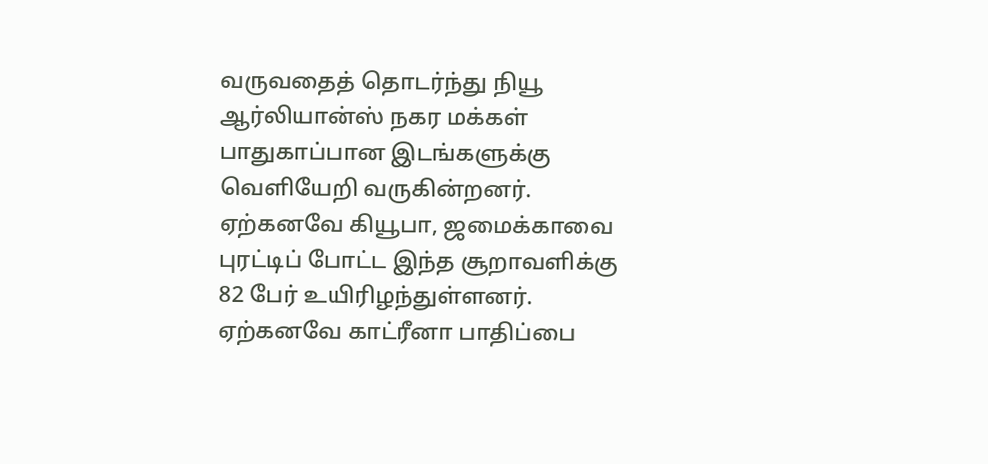வருவதைத் தொடர்ந்து நியூ ஆர்லியான்ஸ் நகர மக்கள் பாதுகாப்பான இடங்களுக்கு வெளியேறி வருகின்றனர்.
ஏற்கனவே கியூபா, ஜமைக்காவை புரட்டிப் போட்ட இந்த சூறாவளிக்கு 82 பேர் உயிரிழந்துள்ளனர்.
ஏற்கனவே காட்ரீனா பாதிப்பை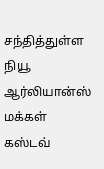சந்தித்துள்ள நியூ ஆர்லியான்ஸ் மக்கள் கஸ்டவ்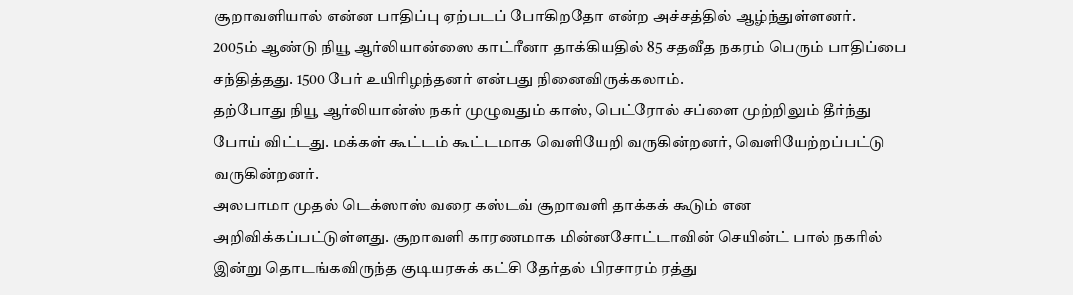சூறாவளியால் என்ன பாதிப்பு ஏற்படப் போகிறதோ என்ற அச்சத்தில் ஆழ்ந்துள்ளனர்.
2005ம் ஆண்டு நியூ ஆர்லியான்ஸை காட்ரீனா தாக்கியதில் 85 சதவீத நகரம் பெரும் பாதிப்பை சந்தித்தது. 1500 பேர் உயிரிழந்தனர் என்பது நினைவிருக்கலாம்.
தற்போது நியூ ஆர்லியான்ஸ் நகர் முழுவதும் காஸ், பெட்ரோல் சப்ளை முற்றிலும் தீர்ந்து போய் விட்டது. மக்கள் கூட்டம் கூட்டமாக வெளியேறி வருகின்றனர், வெளியேற்றப்பட்டு வருகின்றனர்.
அலபாமா முதல் டெக்ஸாஸ் வரை கஸ்டவ் சூறாவளி தாக்கக் கூடும் என அறிவிக்கப்பட்டுள்ளது. சூறாவளி காரணமாக மின்னசோட்டாவின் செயின்ட் பால் நகரில் இன்று தொடங்கவிருந்த குடியரசுக் கட்சி தேர்தல் பிரசாரம் ரத்து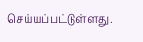செய்யப்பட்டுள்ளது.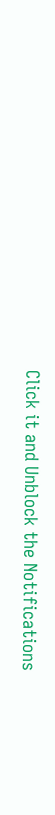Click it and Unblock the Notifications